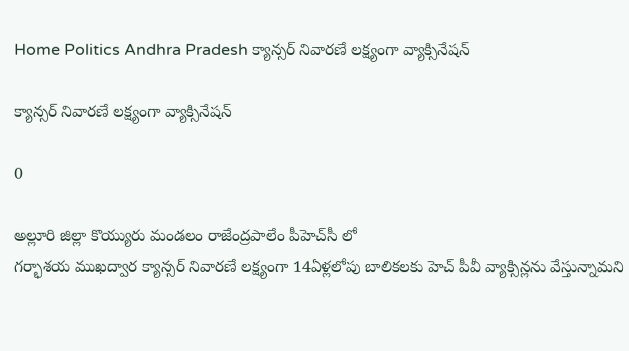Home Politics Andhra Pradesh క్యాన్సర్ నివారణే లక్ష్యంగా వ్యాక్సినేషన్

క్యాన్సర్ నివారణే లక్ష్యంగా వ్యాక్సినేషన్

0

అల్లూరి జిల్లా కొయ్యురు మండలం రాజేంద్రపాలేం పీహెచ్‌సీ లో
గర్భాశయ ముఖద్వార క్యాన్సర్ నివారణే లక్ష్యంగా 14ఏళ్లలోపు బాలికలకు హెచ్ పీవీ వ్యాక్సిన్లను వేస్తున్నామని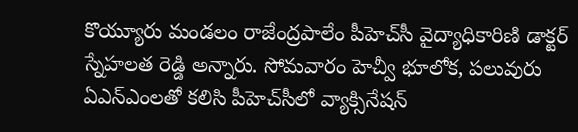కొయ్యూరు మండలం రాజేంద్రపాలేం పీహెచ్‌సీ వైద్యాధికారిణి డాక్టర్ స్నేహలత రెడ్డి అన్నారు. సోమవారం హెచ్వీ భూలోక, పలువురు ఏఎన్ఎంలతో కలిసి పీహెచ్‌సీలో వ్యాక్సినేషన్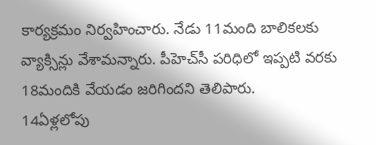కార్యక్రమం నిర్వహించారు. నేడు 11మంది బాలికలకు వ్యాక్సిన్లు వేశామన్నారు. పీహెచ్‌సీ పరిధిలో ఇప్పటి వరకు 18మందికి వేయడం జరిగిందని తెలిపారు.
14ఏళ్లలోపు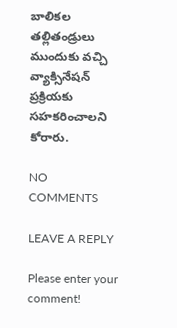బాలికల తల్లితండ్రులు ముందుకు వచ్చి వ్యాక్సినేషన్ ప్రక్రియకు సహకరించాలని కోరారు.

NO COMMENTS

LEAVE A REPLY

Please enter your comment!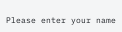Please enter your name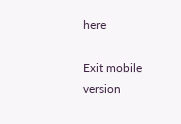here

Exit mobile version